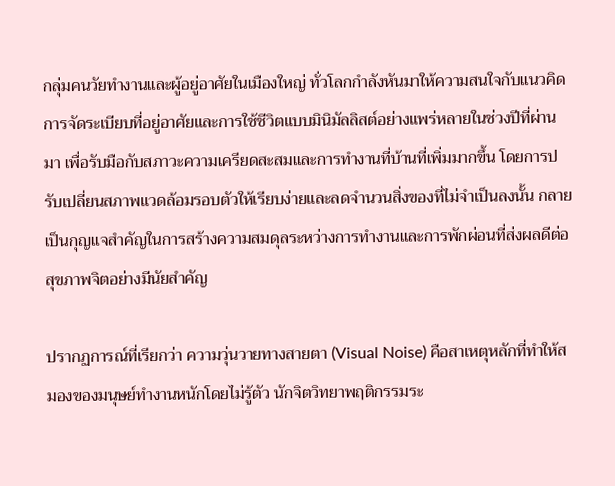กลุ่มคนวัยทำงานและผู้อยู่อาศัยในเมืองใหญ่ ทั่วโลกกำลังหันมาให้ความสนใจกับแนวคิดการจัดระเบียบที่อยู่อาศัยและการใช้ชีวิตแบบมินิมัลลิสต์อย่างแพร่หลายในช่วงปีที่ผ่านมา เพื่อรับมือกับสภาวะความเครียดสะสมและการทำงานที่บ้านที่เพิ่มมากขึ้น โดยการปรับเปลี่ยนสภาพแวดล้อมรอบตัวให้เรียบง่ายและลดจำนวนสิ่งของที่ไม่จำเป็นลงนั้น กลายเป็นกุญแจสำคัญในการสร้างความสมดุลระหว่างการทำงานและการพักผ่อนที่ส่งผลดีต่อสุขภาพจิตอย่างมีนัยสำคัญ

ปรากฏการณ์ที่เรียกว่า ความวุ่นวายทางสายตา (Visual Noise) คือสาเหตุหลักที่ทำให้สมองของมนุษย์ทำงานหนักโดยไม่รู้ตัว นักจิตวิทยาพฤติกรรมระ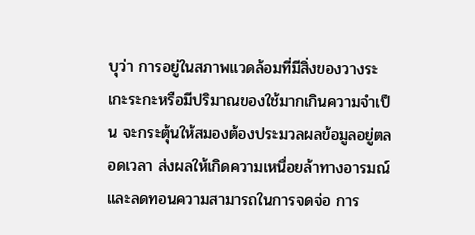บุว่า การอยู่ในสภาพแวดล้อมที่มีสิ่งของวางระเกะระกะหรือมีปริมาณของใช้มากเกินความจำเป็น จะกระตุ้นให้สมองต้องประมวลผลข้อมูลอยู่ตลอดเวลา ส่งผลให้เกิดความเหนื่อยล้าทางอารมณ์และลดทอนความสามารถในการจดจ่อ การ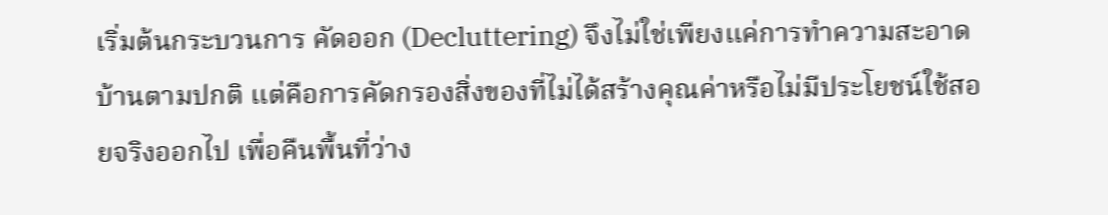เริ่มต้นกระบวนการ คัดออก (Decluttering) จึงไม่ใช่เพียงแค่การทำความสะอาดบ้านตามปกติ แต่คือการคัดกรองสิ่งของที่ไม่ได้สร้างคุณค่าหรือไม่มีประโยชน์ใช้สอยจริงออกไป เพื่อคืนพื้นที่ว่าง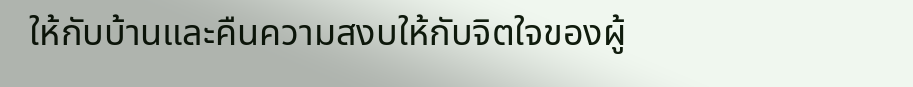ให้กับบ้านและคืนความสงบให้กับจิตใจของผู้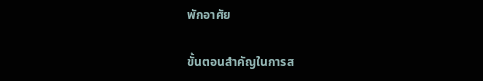พักอาศัย

ขั้นตอนสำคัญในการส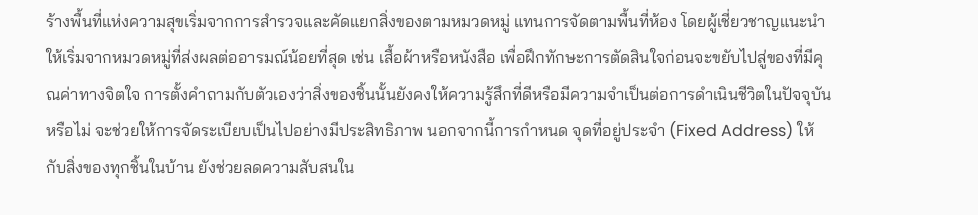ร้างพื้นที่แห่งความสุขเริ่มจากการสำรวจและคัดแยกสิ่งของตามหมวดหมู่ แทนการจัดตามพื้นที่ห้อง โดยผู้เชี่ยวชาญแนะนำให้เริ่มจากหมวดหมู่ที่ส่งผลต่ออารมณ์น้อยที่สุด เช่น เสื้อผ้าหรือหนังสือ เพื่อฝึกทักษะการตัดสินใจก่อนจะขยับไปสู่ของที่มีคุณค่าทางจิตใจ การตั้งคำถามกับตัวเองว่าสิ่งของชิ้นนั้นยังคงให้ความรู้สึกที่ดีหรือมีความจำเป็นต่อการดำเนินชีวิตในปัจจุบันหรือไม่ จะช่วยให้การจัดระเบียบเป็นไปอย่างมีประสิทธิภาพ นอกจากนี้การกำหนด จุดที่อยู่ประจำ (Fixed Address) ให้กับสิ่งของทุกชิ้นในบ้าน ยังช่วยลดความสับสนใน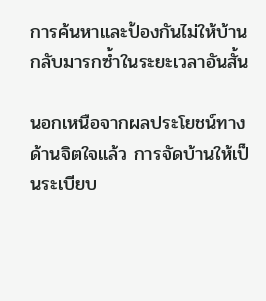การค้นหาและป้องกันไม่ให้บ้านกลับมารกซ้ำในระยะเวลาอันสั้น

นอกเหนือจากผลประโยชน์ทางด้านจิตใจแล้ว การจัดบ้านให้เป็นระเบียบ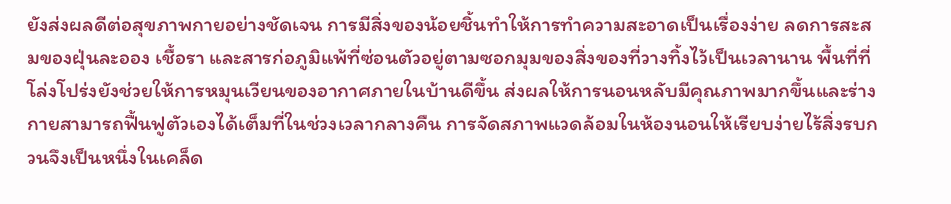ยังส่งผลดีต่อสุขภาพกายอย่างชัดเจน การมีสิ่งของน้อยชิ้นทำให้การทำความสะอาดเป็นเรื่องง่าย ลดการสะสมของฝุ่นละออง เชื้อรา และสารก่อภูมิแพ้ที่ซ่อนตัวอยู่ตามซอกมุมของสิ่งของที่วางทิ้งไว้เป็นเวลานาน พื้นที่ที่โล่งโปร่งยังช่วยให้การหมุนเวียนของอากาศภายในบ้านดีขึ้น ส่งผลให้การนอนหลับมีคุณภาพมากขึ้นและร่างกายสามารถฟื้นฟูตัวเองได้เต็มที่ในช่วงเวลากลางคืน การจัดสภาพแวดล้อมในห้องนอนให้เรียบง่ายไร้สิ่งรบกวนจึงเป็นหนึ่งในเคล็ด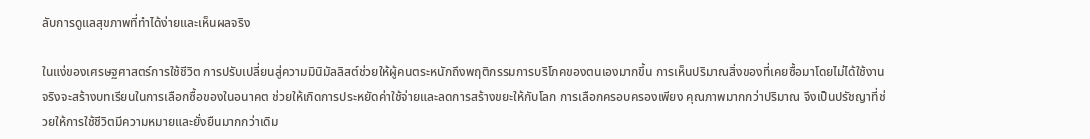ลับการดูแลสุขภาพที่ทำได้ง่ายและเห็นผลจริง

ในแง่ของเศรษฐศาสตร์การใช้ชีวิต การปรับเปลี่ยนสู่ความมินิมัลลิสต์ช่วยให้ผู้คนตระหนักถึงพฤติกรรมการบริโภคของตนเองมากขึ้น การเห็นปริมาณสิ่งของที่เคยซื้อมาโดยไม่ได้ใช้งานจริงจะสร้างบทเรียนในการเลือกซื้อของในอนาคต ช่วยให้เกิดการประหยัดค่าใช้จ่ายและลดการสร้างขยะให้กับโลก การเลือกครอบครองเพียง คุณภาพมากกว่าปริมาณ จึงเป็นปรัชญาที่ช่วยให้การใช้ชีวิตมีความหมายและยั่งยืนมากกว่าเดิม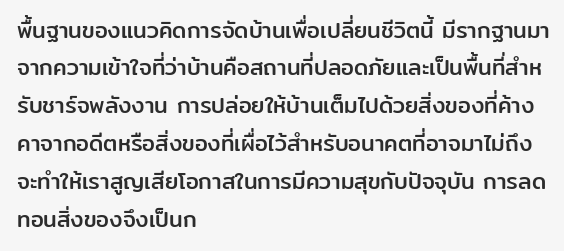พื้นฐานของแนวคิดการจัดบ้านเพื่อเปลี่ยนชีวิตนี้ มีรากฐานมาจากความเข้าใจที่ว่าบ้านคือสถานที่ปลอดภัยและเป็นพื้นที่สำหรับชาร์จพลังงาน การปล่อยให้บ้านเต็มไปด้วยสิ่งของที่ค้างคาจากอดีตหรือสิ่งของที่เผื่อไว้สำหรับอนาคตที่อาจมาไม่ถึง จะทำให้เราสูญเสียโอกาสในการมีความสุขกับปัจจุบัน การลดทอนสิ่งของจึงเป็นก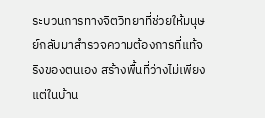ระบวนการทางจิตวิทยาที่ช่วยให้มนุษย์กลับมาสำรวจความต้องการที่แท้จริงของตนเอง สร้างพื้นที่ว่างไม่เพียงแต่ในบ้าน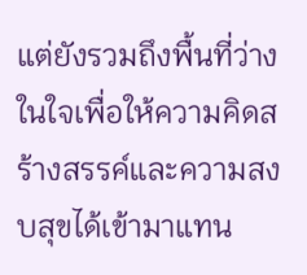แต่ยังรวมถึงพื้นที่ว่างในใจเพื่อให้ความคิดสร้างสรรค์และความสงบสุขได้เข้ามาแทน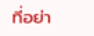ที่อย่า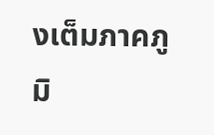งเต็มภาคภูมิ